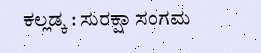ಕಲ್ಲಡ್ಕ : ಸುರಕ್ಷಾ ಸಂಗಮ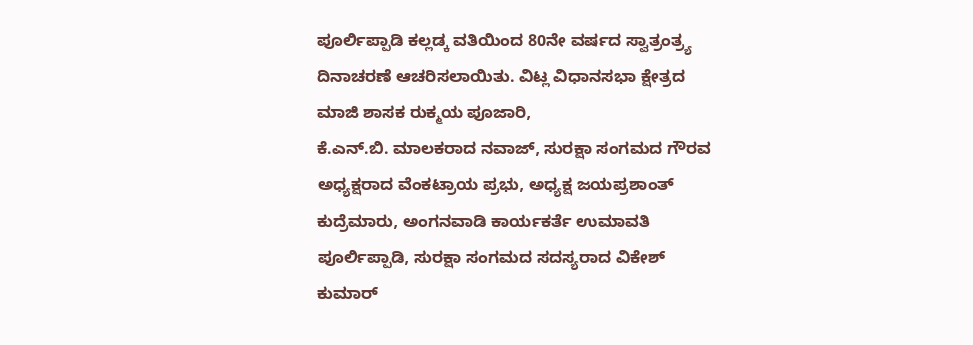ಪೂರ್ಲಿಪ್ಪಾಡಿ ಕಲ್ಲಡ್ಕ ವತಿಯಿಂದ 80ನೇ ವರ್ಷದ ಸ್ವಾತ್ರಂತ್ರ್ಯ ದಿನಾಚರಣೆ ಆಚರಿಸಲಾಯಿತು. ವಿಟ್ಲ ವಿಧಾನಸಭಾ ಕ್ಷೇತ್ರದ ಮಾಜಿ ಶಾಸಕ ರುಕ್ಮಯ ಪೂಜಾರಿ,
ಕೆ.ಎನ್.ಬಿ. ಮಾಲಕರಾದ ನವಾಜ್, ಸುರಕ್ಷಾ ಸಂಗಮದ ಗೌರವ ಅಧ್ಯಕ್ಷರಾದ ವೆಂಕಟ್ರಾಯ ಪ್ರಭು, ಅಧ್ಯಕ್ಷ ಜಯಪ್ರಶಾಂತ್ ಕುದ್ರೆಮಾರು, ಅಂಗನವಾಡಿ ಕಾರ್ಯಕರ್ತೆ ಉಮಾವತಿ ಪೂರ್ಲಿಪ್ಪಾಡಿ, ಸುರಕ್ಷಾ ಸಂಗಮದ ಸದಸ್ಯರಾದ ವಿಕೇಶ್ ಕುಮಾರ್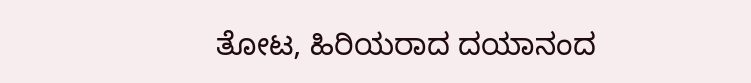ತೋಟ, ಹಿರಿಯರಾದ ದಯಾನಂದ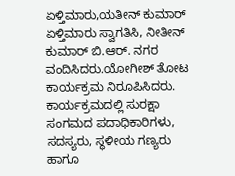ಏಳ್ತಿಮಾರು,ಯತೀನ್ ಕುಮಾರ್ ಏಳ್ತಿಮಾರು ಸ್ವಾಗತಿಸಿ, ನೀತೀನ್ ಕುಮಾರ್ ಬಿ.ಆರ್. ನಗರ ವಂದಿಸಿದರು.ಯೋಗೀಶ್ ತೋಟ ಕಾರ್ಯಕ್ರಮ ನಿರೂಪಿಸಿದರು.
ಕಾರ್ಯಕ್ರಮದಲ್ಲಿ ಸುರಕ್ಷಾ ಸಂಗಮದ ಪದಾಧಿಕಾರಿಗಳು, ಸದಸ್ಯರು, ಸ್ಥಳೀಯ ಗಣ್ಯರು ಹಾಗೂ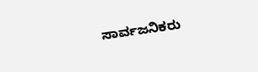ಸಾರ್ವಜನಿಕರು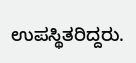ಉಪಸ್ಥಿತರಿದ್ದರು.